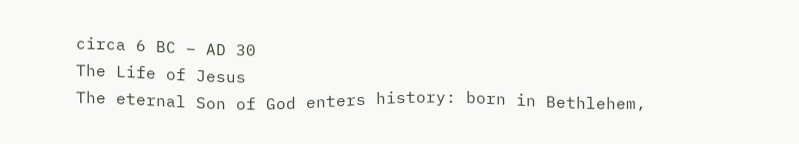circa 6 BC – AD 30
The Life of Jesus
The eternal Son of God enters history: born in Bethlehem,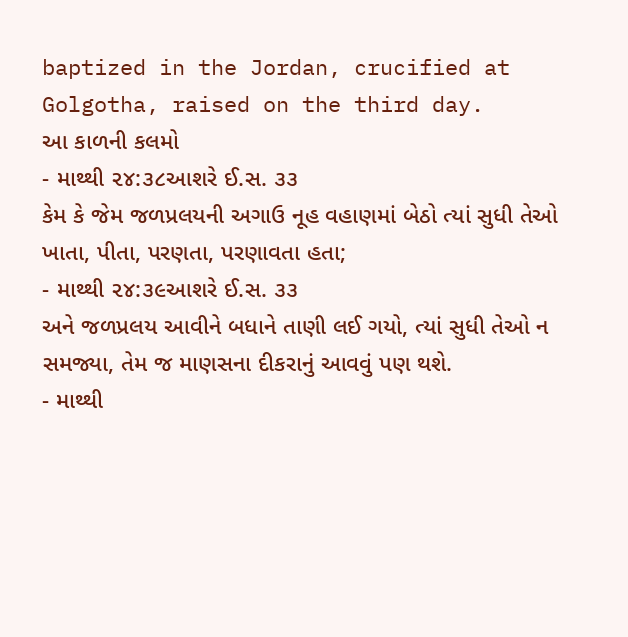baptized in the Jordan, crucified at Golgotha, raised on the third day.
આ કાળની કલમો
- માથ્થી ૨૪:૩૮આશરે ઈ.સ. ૩૩
કેમ કે જેમ જળપ્રલયની અગાઉ નૂહ વહાણમાં બેઠો ત્યાં સુધી તેઓ ખાતા, પીતા, પરણતા, પરણાવતા હતા;
- માથ્થી ૨૪:૩૯આશરે ઈ.સ. ૩૩
અને જળપ્રલય આવીને બધાને તાણી લઈ ગયો, ત્યાં સુધી તેઓ ન સમજ્યા, તેમ જ માણસના દીકરાનું આવવું પણ થશે.
- માથ્થી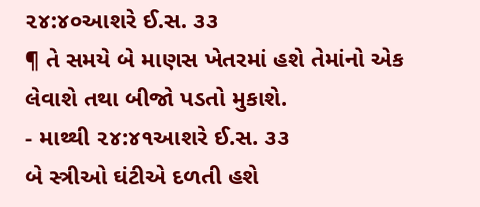૨૪:૪૦આશરે ઈ.સ. ૩૩
¶ તે સમયે બે માણસ ખેતરમાં હશે તેમાંનો એક લેવાશે તથા બીજો પડતો મુકાશે.
- માથ્થી ૨૪:૪૧આશરે ઈ.સ. ૩૩
બે સ્ત્રીઓ ઘંટીએ દળતી હશે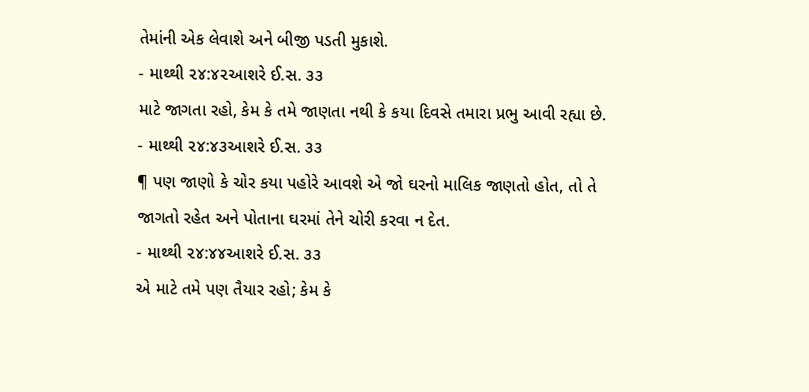તેમાંની એક લેવાશે અને બીજી પડતી મુકાશે.
- માથ્થી ૨૪:૪૨આશરે ઈ.સ. ૩૩
માટે જાગતા રહો, કેમ કે તમે જાણતા નથી કે કયા દિવસે તમારા પ્રભુ આવી રહ્યા છે.
- માથ્થી ૨૪:૪૩આશરે ઈ.સ. ૩૩
¶ પણ જાણો કે ચોર કયા પહોરે આવશે એ જો ઘરનો માલિક જાણતો હોત, તો તે જાગતો રહેત અને પોતાના ઘરમાં તેને ચોરી કરવા ન દેત.
- માથ્થી ૨૪:૪૪આશરે ઈ.સ. ૩૩
એ માટે તમે પણ તૈયાર રહો; કેમ કે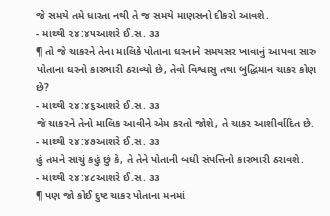જે સમયે તમે ધારતા નથી તે જ સમયે માણસનો દીકરો આવશે.
- માથ્થી ૨૪:૪૫આશરે ઈ.સ. ૩૩
¶ તો જે ચાકરને તેના માલિકે પોતાના ઘરનાને સમયસર ખાવાનું આપવા સારુ પોતાના ઘરનો કારભારી ઠરાવ્યો છે, તેવો વિશ્વાસુ તથા બુદ્ધિમાન ચાકર કોણ છે?
- માથ્થી ૨૪:૪૬આશરે ઈ.સ. ૩૩
જે ચાકરને તેનો માલિક આવીને એમ કરતો જોશે, તે ચાકર આશીર્વાદિત છે.
- માથ્થી ૨૪:૪૭આશરે ઈ.સ. ૩૩
હું તમને સાચું કહું છું કે, તે તેને પોતાની બધી સંપત્તિનો કારભારી ઠરાવશે.
- માથ્થી ૨૪:૪૮આશરે ઈ.સ. ૩૩
¶ પણ જો કોઈ દુષ્ટ ચાકર પોતાના મનમાં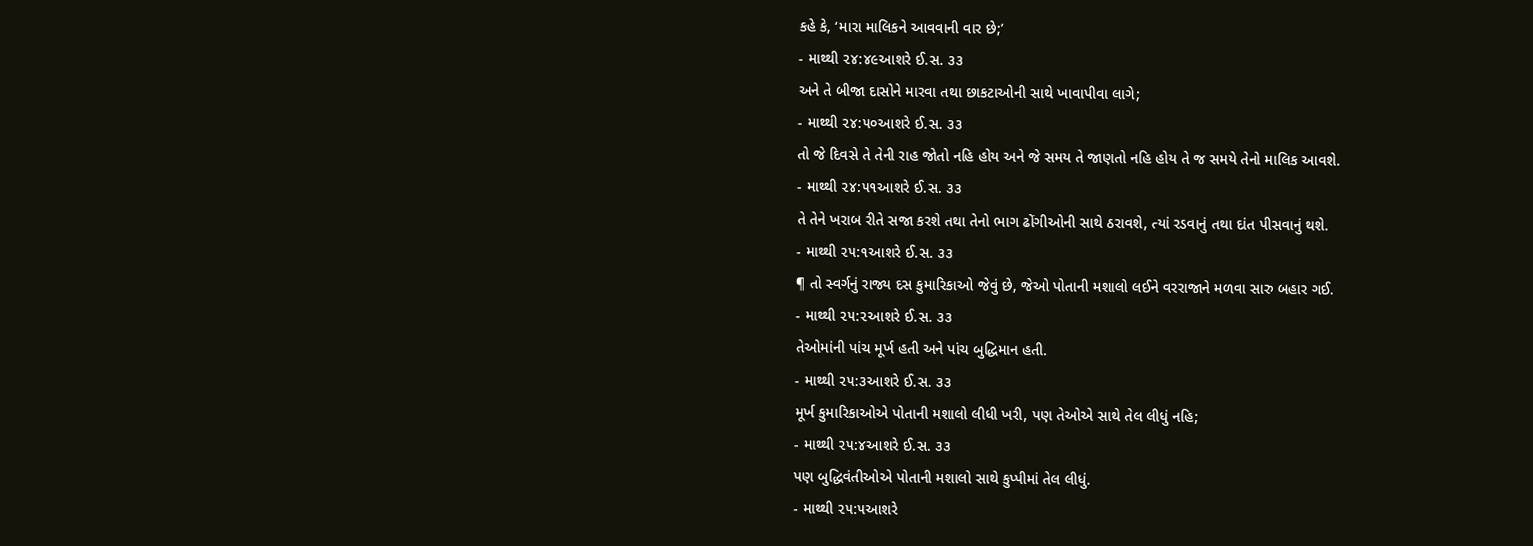કહે કે, ‘મારા માલિકને આવવાની વાર છે;’
- માથ્થી ૨૪:૪૯આશરે ઈ.સ. ૩૩
અને તે બીજા દાસોને મારવા તથા છાકટાઓની સાથે ખાવાપીવા લાગે;
- માથ્થી ૨૪:૫૦આશરે ઈ.સ. ૩૩
તો જે દિવસે તે તેની રાહ જોતો નહિ હોય અને જે સમય તે જાણતો નહિ હોય તે જ સમયે તેનો માલિક આવશે.
- માથ્થી ૨૪:૫૧આશરે ઈ.સ. ૩૩
તે તેને ખરાબ રીતે સજા કરશે તથા તેનો ભાગ ઢોંગીઓની સાથે ઠરાવશે, ત્યાં રડવાનું તથા દાંત પીસવાનું થશે.
- માથ્થી ૨૫:૧આશરે ઈ.સ. ૩૩
¶ તો સ્વર્ગનું રાજ્ય દસ કુમારિકાઓ જેવું છે, જેઓ પોતાની મશાલો લઈને વરરાજાને મળવા સારુ બહાર ગઈ.
- માથ્થી ૨૫:૨આશરે ઈ.સ. ૩૩
તેઓમાંની પાંચ મૂર્ખ હતી અને પાંચ બુદ્ધિમાન હતી.
- માથ્થી ૨૫:૩આશરે ઈ.સ. ૩૩
મૂર્ખ કુમારિકાઓએ પોતાની મશાલો લીધી ખરી, પણ તેઓએ સાથે તેલ લીધું નહિ;
- માથ્થી ૨૫:૪આશરે ઈ.સ. ૩૩
પણ બુદ્ધિવંતીઓએ પોતાની મશાલો સાથે કુપ્પીમાં તેલ લીધું.
- માથ્થી ૨૫:૫આશરે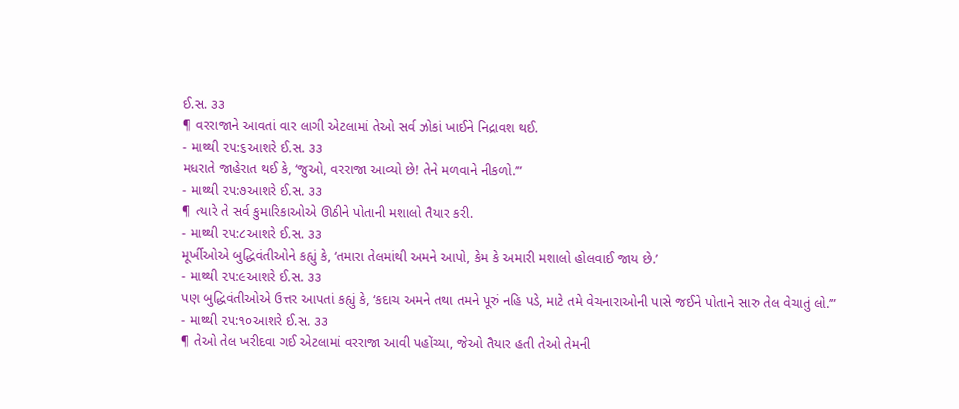ઈ.સ. ૩૩
¶ વરરાજાને આવતાં વાર લાગી એટલામાં તેઓ સર્વ ઝોકાં ખાઈને નિદ્રાવશ થઈ.
- માથ્થી ૨૫:૬આશરે ઈ.સ. ૩૩
મધરાતે જાહેરાત થઈ કે, ‘જુઓ, વરરાજા આવ્યો છે! તેને મળવાને નીકળો.’”
- માથ્થી ૨૫:૭આશરે ઈ.સ. ૩૩
¶ ત્યારે તે સર્વ કુમારિકાઓએ ઊઠીને પોતાની મશાલો તૈયાર કરી.
- માથ્થી ૨૫:૮આશરે ઈ.સ. ૩૩
મૂર્ખીઓએ બુદ્ધિવંતીઓને કહ્યું કે, ‘તમારા તેલમાંથી અમને આપો, કેમ કે અમારી મશાલો હોલવાઈ જાય છે.’
- માથ્થી ૨૫:૯આશરે ઈ.સ. ૩૩
પણ બુદ્ધિવંતીઓએ ઉત્તર આપતાં કહ્યું કે, ‘કદાચ અમને તથા તમને પૂરું નહિ પડે, માટે તમે વેચનારાઓની પાસે જઈને પોતાને સારુ તેલ વેચાતું લો.’”
- માથ્થી ૨૫:૧૦આશરે ઈ.સ. ૩૩
¶ તેઓ તેલ ખરીદવા ગઈ એટલામાં વરરાજા આવી પહોંચ્યા, જેઓ તૈયાર હતી તેઓ તેમની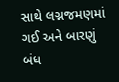સાથે લગ્નજમણમાં ગઈ અને બારણું બંધ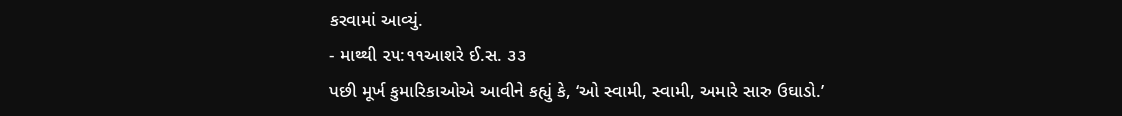કરવામાં આવ્યું.
- માથ્થી ૨૫:૧૧આશરે ઈ.સ. ૩૩
પછી મૂર્ખ કુમારિકાઓએ આવીને કહ્યું કે, ‘ઓ સ્વામી, સ્વામી, અમારે સારુ ઉઘાડો.’